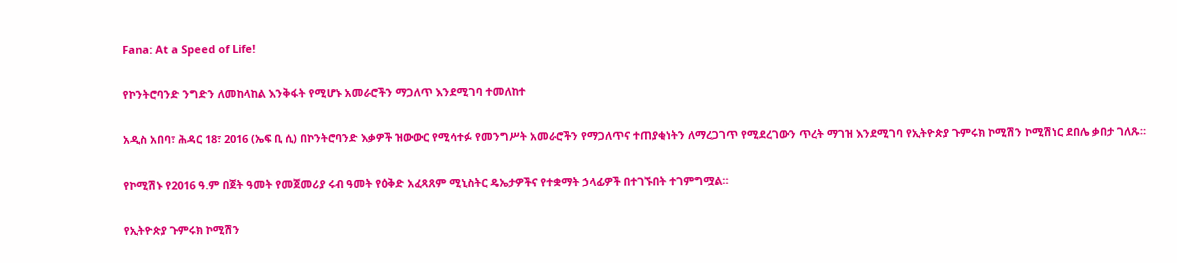Fana: At a Speed of Life!

የኮንትሮባንድ ንግድን ለመከላከል እንቅፋት የሚሆኑ አመራሮችን ማጋለጥ እንደሚገባ ተመለከተ

አዲስ አበባ፣ ሕዳር 18፣ 2016 (ኤፍ ቢ ሲ) በኮንትሮባንድ እቃዎች ዝውውር የሚሳተፉ የመንግሥት አመራሮችን የማጋለጥና ተጠያቂነትን ለማረጋገጥ የሚደረገውን ጥረት ማገዝ እንደሚገባ የኢትዮጵያ ጉምሩክ ኮሚሽን ኮሚሽነር ደበሌ ቃበታ ገለጹ።

የኮሚሽኑ የ2016 ዓ.ም በጀት ዓመት የመጀመሪያ ሩብ ዓመት የዕቅድ አፈጻጸም ሚኒስትር ዴኤታዎችና የተቋማት ኃላፊዎች በተገኙበት ተገምግሟል።

የኢትዮጵያ ጉምሩክ ኮሚሽን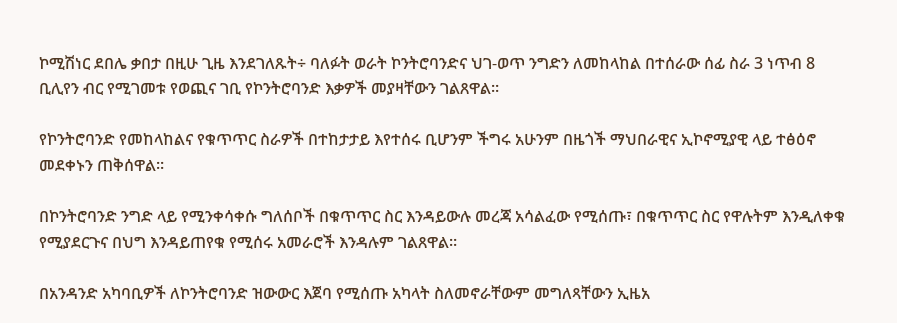ኮሚሽነር ደበሌ ቃበታ በዚሁ ጊዜ እንደገለጹት÷ ባለፉት ወራት ኮንትሮባንድና ህገ-ወጥ ንግድን ለመከላከል በተሰራው ሰፊ ስራ 3 ነጥብ 8 ቢሊየን ብር የሚገመቱ የወጪና ገቢ የኮንትሮባንድ እቃዎች መያዛቸውን ገልጸዋል።

የኮንትሮባንድ የመከላከልና የቁጥጥር ስራዎች በተከታታይ እየተሰሩ ቢሆንም ችግሩ አሁንም በዜጎች ማህበራዊና ኢኮኖሚያዊ ላይ ተፅዕኖ መደቀኑን ጠቅሰዋል።

በኮንትሮባንድ ንግድ ላይ የሚንቀሳቀሱ ግለሰቦች በቁጥጥር ስር እንዳይውሉ መረጃ አሳልፈው የሚሰጡ፣ በቁጥጥር ስር የዋሉትም እንዲለቀቁ የሚያደርጉና በህግ እንዳይጠየቁ የሚሰሩ አመራሮች እንዳሉም ገልጸዋል።

በአንዳንድ አካባቢዎች ለኮንትሮባንድ ዝውውር እጀባ የሚሰጡ አካላት ስለመኖራቸውም መግለጻቸውን ኢዜአ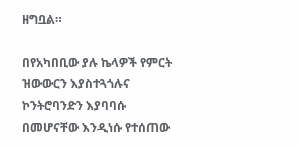ዘግቧል።

በየአካበቢው ያሉ ኬላዎች የምርት ዝውውርን እያስተጓጎሉና ኮንትሮባንድን እያባባሱ በመሆናቸው እንዲነሱ የተሰጠው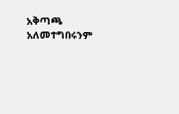አቅጣጫ አለመተግበሩንም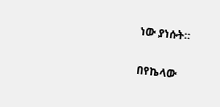ነው ያነሱት።

በየኬላው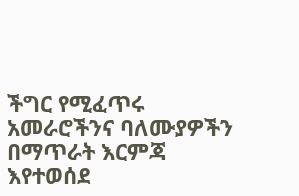ችግር የሚፈጥሩ አመራሮችንና ባለሙያዎችን በማጥራት እርምጃ እየተወሰደ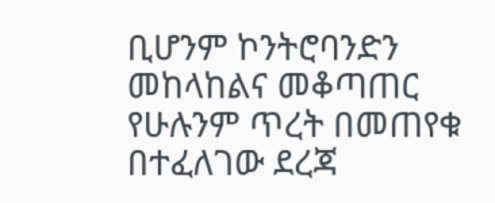ቢሆንም ኮንትሮባንድን መከላከልና መቆጣጠር የሁሉንም ጥረት በመጠየቁ በተፈለገው ደረጃ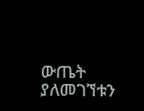ውጤት ያለመገኘቱን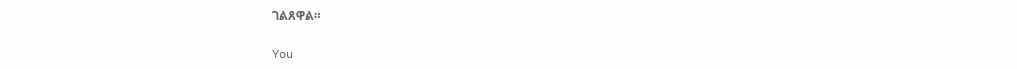ገልጸዋል።

You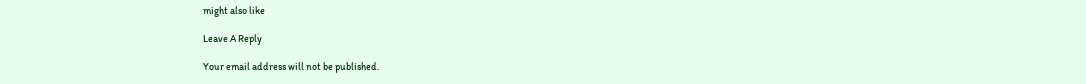might also like

Leave A Reply

Your email address will not be published.